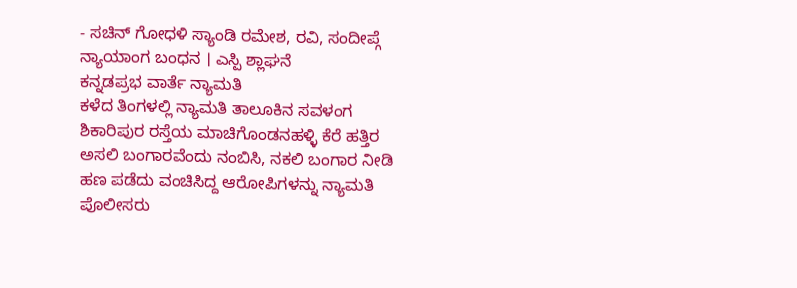- ಸಚಿನ್ ಗೋಧಳಿ ಸ್ಯಾಂಡಿ ರಮೇಶ, ರವಿ, ಸಂದೀಪ್ಗೆ ನ್ಯಾಯಾಂಗ ಬಂಧನ । ಎಸ್ಪಿ ಶ್ಲಾಘನೆ
ಕನ್ನಡಪ್ರಭ ವಾರ್ತೆ ನ್ಯಾಮತಿ
ಕಳೆದ ತಿಂಗಳಲ್ಲಿ ನ್ಯಾಮತಿ ತಾಲೂಕಿನ ಸವಳಂಗ ಶಿಕಾರಿಪುರ ರಸ್ತೆಯ ಮಾಚಿಗೊಂಡನಹಳ್ಳಿ ಕೆರೆ ಹತ್ತಿರ ಅಸಲಿ ಬಂಗಾರವೆಂದು ನಂಬಿಸಿ, ನಕಲಿ ಬಂಗಾರ ನೀಡಿ ಹಣ ಪಡೆದು ವಂಚಿಸಿದ್ದ ಆರೋಪಿಗಳನ್ನು ನ್ಯಾಮತಿ ಪೊಲೀಸರು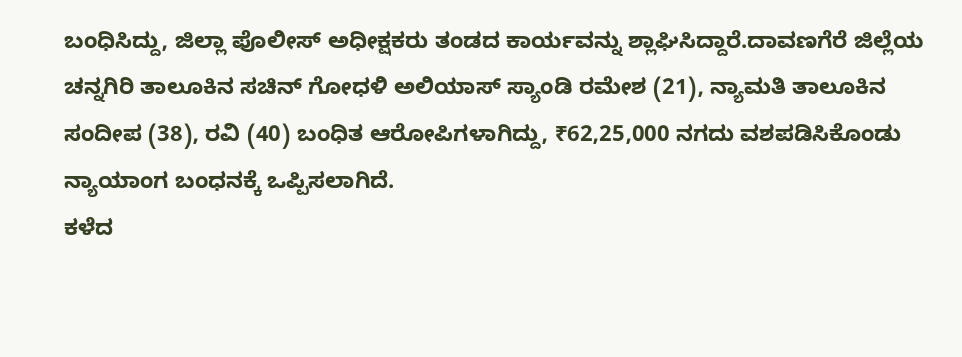ಬಂಧಿಸಿದ್ದು, ಜಿಲ್ಲಾ ಪೊಲೀಸ್ ಅಧೀಕ್ಷಕರು ತಂಡದ ಕಾರ್ಯವನ್ನು ಶ್ಲಾಘಿಸಿದ್ದಾರೆ.ದಾವಣಗೆರೆ ಜಿಲ್ಲೆಯ ಚನ್ನಗಿರಿ ತಾಲೂಕಿನ ಸಚಿನ್ ಗೋಧಳಿ ಅಲಿಯಾಸ್ ಸ್ಯಾಂಡಿ ರಮೇಶ (21), ನ್ಯಾಮತಿ ತಾಲೂಕಿನ ಸಂದೀಪ (38), ರವಿ (40) ಬಂಧಿತ ಆರೋಪಿಗಳಾಗಿದ್ದು, ₹62,25,000 ನಗದು ವಶಪಡಿಸಿಕೊಂಡು ನ್ಯಾಯಾಂಗ ಬಂಧನಕ್ಕೆ ಒಪ್ಪಿಸಲಾಗಿದೆ.
ಕಳೆದ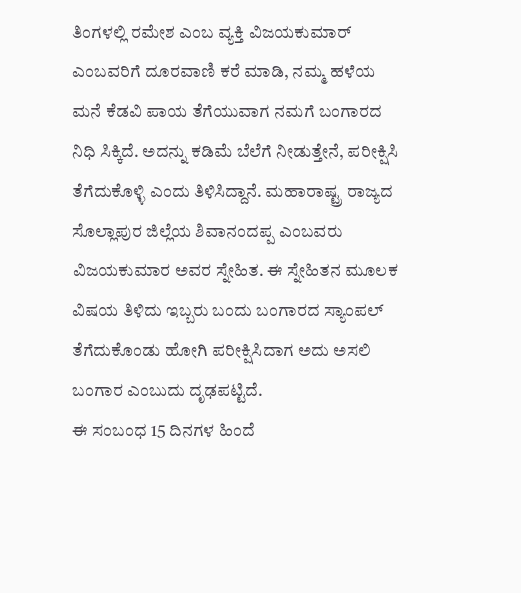ತಿಂಗಳಲ್ಲಿ ರಮೇಶ ಎಂಬ ವ್ಯಕ್ತಿ ವಿಜಯಕುಮಾರ್ ಎಂಬವರಿಗೆ ದೂರವಾಣಿ ಕರೆ ಮಾಡಿ, ನಮ್ಮ ಹಳೆಯ ಮನೆ ಕೆಡವಿ ಪಾಯ ತೆಗೆಯುವಾಗ ನಮಗೆ ಬಂಗಾರದ ನಿಧಿ ಸಿಕ್ಕಿದೆ. ಅದನ್ನು ಕಡಿಮೆ ಬೆಲೆಗೆ ನೀಡುತ್ತೇನೆ, ಪರೀಕ್ಷಿಸಿ ತೆಗೆದುಕೊಳ್ಳಿ ಎಂದು ತಿಳಿಸಿದ್ದಾನೆ. ಮಹಾರಾಷ್ಟ್ರ ರಾಜ್ಯದ ಸೊಲ್ಲಾಪುರ ಜಿಲ್ಲೆಯ ಶಿವಾನಂದಪ್ಪ ಎಂಬವರು ವಿಜಯಕುಮಾರ ಅವರ ಸ್ನೇಹಿತ. ಈ ಸ್ನೇಹಿತನ ಮೂಲಕ ವಿಷಯ ತಿಳಿದು ಇಬ್ಬರು ಬಂದು ಬಂಗಾರದ ಸ್ಯಾಂಪಲ್ ತೆಗೆದುಕೊಂಡು ಹೋಗಿ ಪರೀಕ್ಷಿಸಿದಾಗ ಅದು ಅಸಲಿ ಬಂಗಾರ ಎಂಬುದು ದೃಢಪಟ್ಟಿದೆ.
ಈ ಸಂಬಂಧ 15 ದಿನಗಳ ಹಿಂದೆ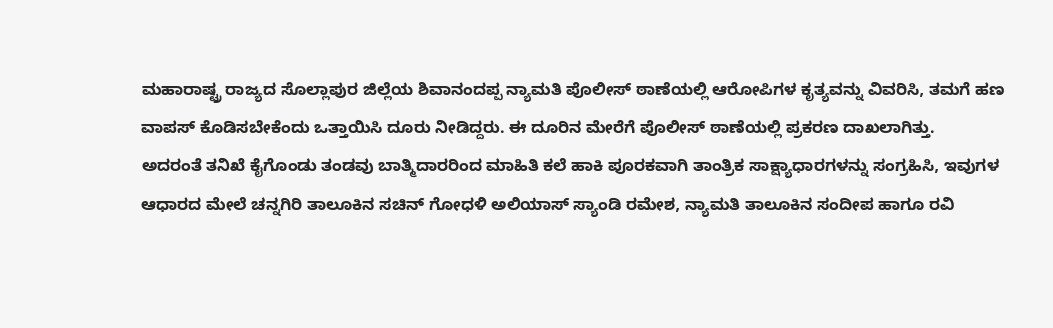ಮಹಾರಾಷ್ಟ್ರ ರಾಜ್ಯದ ಸೊಲ್ಲಾಪುರ ಜಿಲ್ಲೆಯ ಶಿವಾನಂದಪ್ಪ ನ್ಯಾಮತಿ ಪೊಲೀಸ್ ಠಾಣೆಯಲ್ಲಿ ಆರೋಪಿಗಳ ಕೃತ್ಯವನ್ನು ವಿವರಿಸಿ, ತಮಗೆ ಹಣ ವಾಪಸ್ ಕೊಡಿಸಬೇಕೆಂದು ಒತ್ತಾಯಿಸಿ ದೂರು ನೀಡಿದ್ದರು. ಈ ದೂರಿನ ಮೇರೆಗೆ ಪೊಲೀಸ್ ಠಾಣೆಯಲ್ಲಿ ಪ್ರಕರಣ ದಾಖಲಾಗಿತ್ತು.
ಅದರಂತೆ ತನಿಖೆ ಕೈಗೊಂಡು ತಂಡವು ಬಾತ್ಮಿದಾರರಿಂದ ಮಾಹಿತಿ ಕಲೆ ಹಾಕಿ ಪೂರಕವಾಗಿ ತಾಂತ್ರಿಕ ಸಾಕ್ಷ್ಯಾಧಾರಗಳನ್ನು ಸಂಗ್ರಹಿಸಿ, ಇವುಗಳ ಆಧಾರದ ಮೇಲೆ ಚನ್ನಗಿರಿ ತಾಲೂಕಿನ ಸಚಿನ್ ಗೋಧಳಿ ಅಲಿಯಾಸ್ ಸ್ಯಾಂಡಿ ರಮೇಶ, ನ್ಯಾಮತಿ ತಾಲೂಕಿನ ಸಂದೀಪ ಹಾಗೂ ರವಿ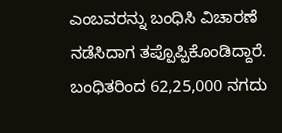ಎಂಬವರನ್ನು ಬಂಧಿಸಿ ವಿಚಾರಣೆ ನಡೆಸಿದಾಗ ತಪ್ಪೊಪ್ಪಿಕೊಂಡಿದ್ದಾರೆ. ಬಂಧಿತರಿಂದ 62,25,000 ನಗದು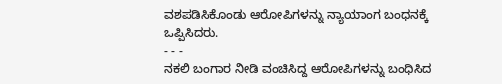ವಶಪಡಿಸಿಕೊಂಡು ಆರೋಪಿಗಳನ್ನು ನ್ಯಾಯಾಂಗ ಬಂಧನಕ್ಕೆ ಒಪ್ಪಿಸಿದರು.
- - -
ನಕಲಿ ಬಂಗಾರ ನೀಡಿ ವಂಚಿಸಿದ್ದ ಆರೋಪಿಗಳನ್ನು ಬಂಧಿಸಿದ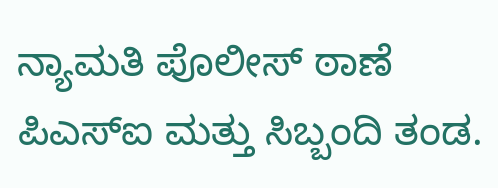ನ್ಯಾಮತಿ ಪೊಲೀಸ್ ಠಾಣೆ ಪಿಎಸ್ಐ ಮತ್ತು ಸಿಬ್ಬಂದಿ ತಂಡ.